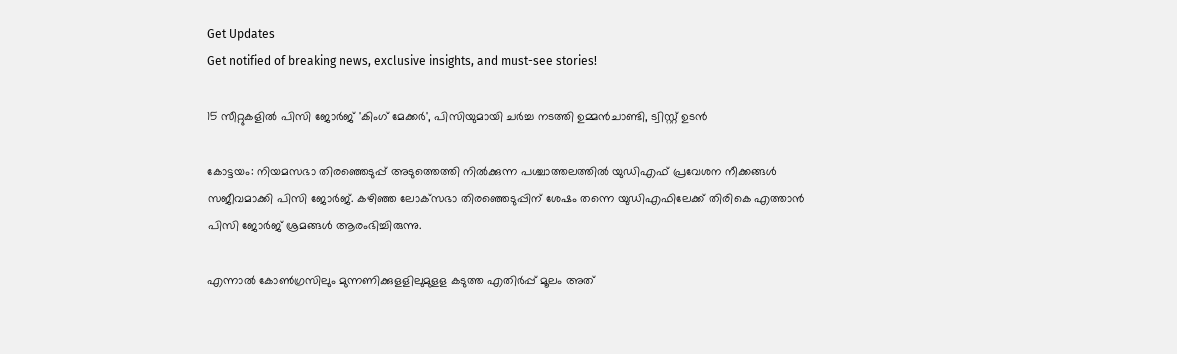Get Updates
Get notified of breaking news, exclusive insights, and must-see stories!

15 സീറ്റുകളിൽ പിസി ജോർജ് 'കിംഗ് മേക്കർ', പിസിയുമായി ചർച്ച നടത്തി ഉമ്മൻചാണ്ടി, ട്വിസ്റ്റ് ഉടൻ

കോട്ടയം: നിയമസഭാ തിരഞ്ഞെടുപ്പ് അടുത്തെത്തി നില്‍ക്കുന്ന പശ്ചാത്തലത്തില്‍ യുഡിഎഫ് പ്രവേശന നീക്കങ്ങള്‍ സജീവമാക്കി പിസി ജോര്‍ജ്. കഴിഞ്ഞ ലോക്‌സഭാ തിരഞ്ഞെടുപ്പിന് ശേഷം തന്നെ യുഡിഎഫിലേക്ക് തിരികെ എത്താന്‍ പിസി ജോര്‍ജ് ശ്രമങ്ങള്‍ ആരംഭിച്ചിരുന്നു.

എന്നാല്‍ കോണ്‍ഗ്രസിലും മുന്നണിക്കുളളിലുമുളള കടുത്ത എതിര്‍പ്പ് മൂലം അത്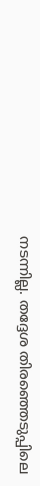നടന്നില്ല. തദ്ദേശ തിരഞ്ഞെടുപ്പിലെ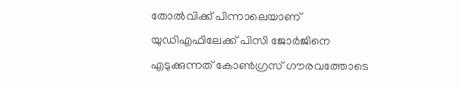തോല്‍വിക്ക് പിന്നാലെയാണ് യുഡിഎഫിലേക്ക് പിസി ജോര്‍ജിനെ എടുക്കുന്നത് കോണ്‍ഗ്രസ് ഗൗരവത്തോടെ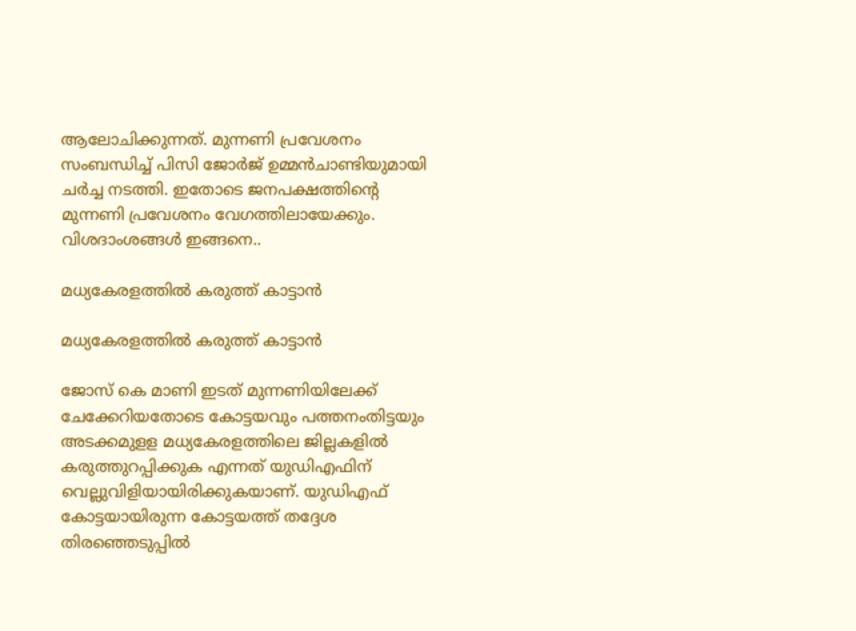ആലോചിക്കുന്നത്. മുന്നണി പ്രവേശനം സംബന്ധിച്ച് പിസി ജോര്‍ജ് ഉമ്മന്‍ചാണ്ടിയുമായി ചര്‍ച്ച നടത്തി. ഇതോടെ ജനപക്ഷത്തിന്റെ മുന്നണി പ്രവേശനം വേഗത്തിലായേക്കും. വിശദാംശങ്ങള്‍ ഇങ്ങനെ..

മധ്യകേരളത്തിൽ കരുത്ത് കാട്ടാൻ

മധ്യകേരളത്തിൽ കരുത്ത് കാട്ടാൻ

ജോസ് കെ മാണി ഇടത് മുന്നണിയിലേക്ക് ചേക്കേറിയതോടെ കോട്ടയവും പത്തനംതിട്ടയും അടക്കമുളള മധ്യകേരളത്തിലെ ജില്ലകളില്‍ കരുത്തുറപ്പിക്കുക എന്നത് യുഡിഎഫിന് വെല്ലുവിളിയായിരിക്കുകയാണ്. യുഡിഎഫ് കോട്ടയായിരുന്ന കോട്ടയത്ത് തദ്ദേശ തിരഞ്ഞെടുപ്പില്‍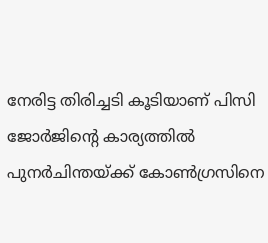നേരിട്ട തിരിച്ചടി കൂടിയാണ് പിസി ജോര്‍ജിന്റെ കാര്യത്തില്‍ പുനര്‍ചിന്തയ്ക്ക് കോണ്‍ഗ്രസിനെ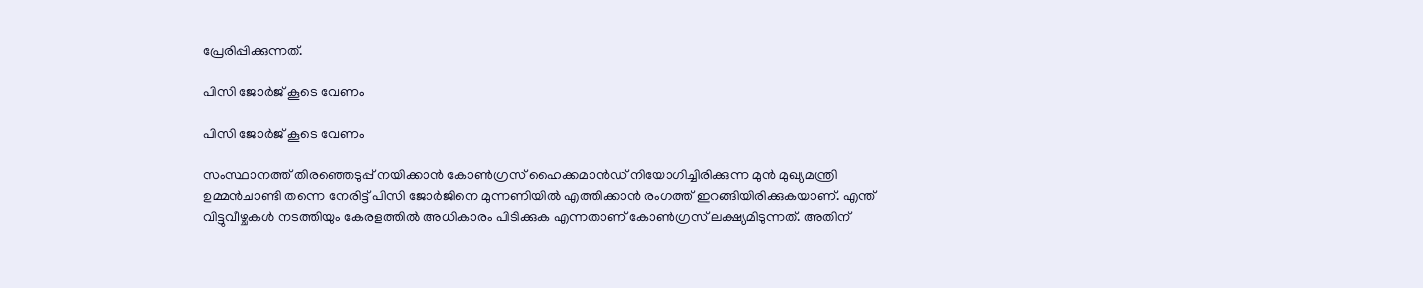പ്രേരിപ്പിക്കുന്നത്.

പിസി ജോര്‍ജ് കൂടെ വേണം

പിസി ജോര്‍ജ് കൂടെ വേണം

സംസ്ഥാനത്ത് തിരഞ്ഞെടുപ്പ് നയിക്കാന്‍ കോണ്‍ഗ്രസ് ഹൈക്കമാന്‍ഡ് നിയോഗിച്ചിരിക്കുന്ന മുന്‍ മുഖ്യമന്ത്രി ഉമ്മന്‍ചാണ്ടി തന്നെ നേരിട്ട് പിസി ജോര്‍ജിനെ മുന്നണിയില്‍ എത്തിക്കാന്‍ രംഗത്ത് ഇറങ്ങിയിരിക്കുകയാണ്. എന്ത് വിട്ടുവീഴ്ചകള്‍ നടത്തിയും കേരളത്തില്‍ അധികാരം പിടിക്കുക എന്നതാണ് കോണ്‍ഗ്രസ് ലക്ഷ്യമിടുന്നത്. അതിന്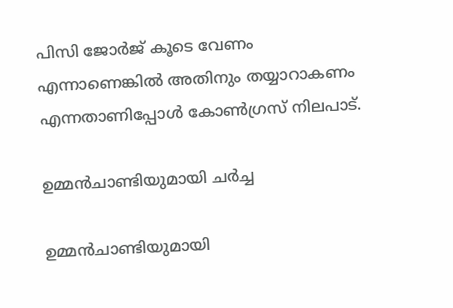പിസി ജോര്‍ജ് കൂടെ വേണം എന്നാണെങ്കില്‍ അതിനും തയ്യാറാകണം എന്നതാണിപ്പോള്‍ കോണ്‍ഗ്രസ് നിലപാട്.

ഉമ്മന്‍ചാണ്ടിയുമായി ചർച്ച

ഉമ്മന്‍ചാണ്ടിയുമായി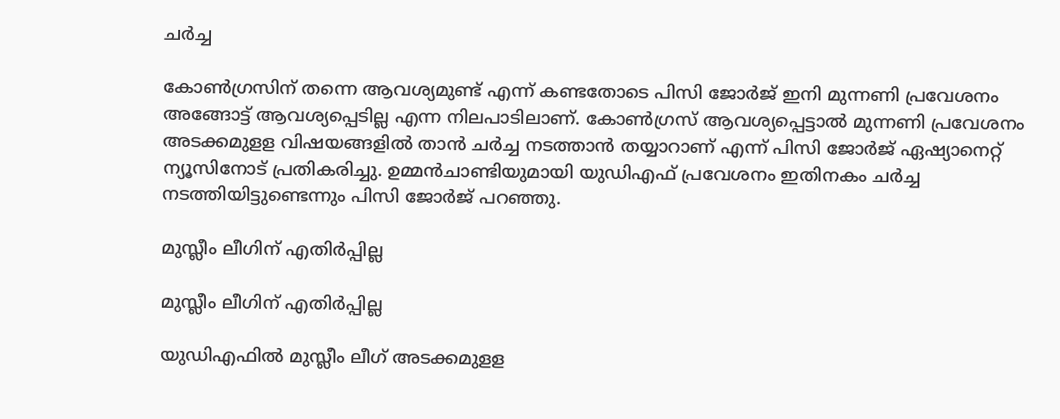ചർച്ച

കോണ്‍ഗ്രസിന് തന്നെ ആവശ്യമുണ്ട് എന്ന് കണ്ടതോടെ പിസി ജോര്‍ജ് ഇനി മുന്നണി പ്രവേശനം അങ്ങോട്ട് ആവശ്യപ്പെടില്ല എന്ന നിലപാടിലാണ്. കോണ്‍ഗ്രസ് ആവശ്യപ്പെട്ടാല്‍ മുന്നണി പ്രവേശനം അടക്കമുളള വിഷയങ്ങളില്‍ താന്‍ ചര്‍ച്ച നടത്താന്‍ തയ്യാറാണ് എന്ന് പിസി ജോര്‍ജ് ഏഷ്യാനെറ്റ് ന്യൂസിനോട് പ്രതികരിച്ചു. ഉമ്മന്‍ചാണ്ടിയുമായി യുഡിഎഫ് പ്രവേശനം ഇതിനകം ചര്‍ച്ച നടത്തിയിട്ടുണ്ടെന്നും പിസി ജോര്‍ജ് പറഞ്ഞു.

മുസ്ലീം ലീഗിന് എതിർപ്പില്ല

മുസ്ലീം ലീഗിന് എതിർപ്പില്ല

യുഡിഎഫില്‍ മുസ്ലീം ലീഗ് അടക്കമുളള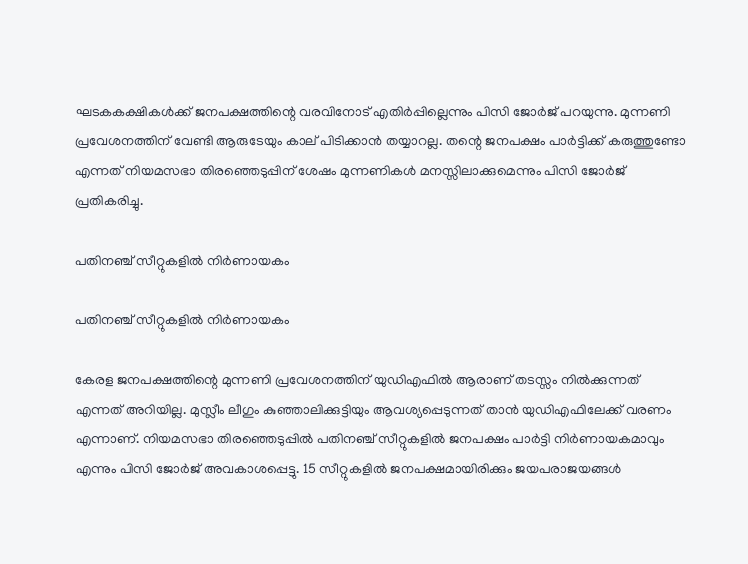ഘടകകക്ഷികള്‍ക്ക് ജനപക്ഷത്തിന്റെ വരവിനോട് എതിര്‍പ്പില്ലെന്നും പിസി ജോര്‍ജ് പറയുന്നു. മുന്നണി പ്രവേശനത്തിന് വേണ്ടി ആരുടേയും കാല് പിടിക്കാന്‍ തയ്യാറല്ല. തന്റെ ജനപക്ഷം പാര്‍ട്ടിക്ക് കരുത്തുണ്ടോ എന്നത് നിയമസഭാ തിരഞ്ഞെടുപ്പിന് ശേഷം മുന്നണികള്‍ മനസ്സിലാക്കുമെന്നും പിസി ജോര്‍ജ് പ്രതികരിച്ചു.

പതിനഞ്ച് സീറ്റുകളില്‍ നിര്‍ണായകം

പതിനഞ്ച് സീറ്റുകളില്‍ നിര്‍ണായകം

കേരള ജനപക്ഷത്തിന്റെ മുന്നണി പ്രവേശനത്തിന് യുഡിഎഫില്‍ ആരാണ് തടസ്സം നില്‍ക്കുന്നത് എന്നത് അറിയില്ല. മുസ്ലീം ലീഗും കുഞ്ഞാലിക്കുട്ടിയും ആവശ്യപ്പെടുന്നത് താന്‍ യുഡിഎഫിലേക്ക് വരണം എന്നാണ്. നിയമസഭാ തിരഞ്ഞെടുപ്പില്‍ പതിനഞ്ച് സീറ്റുകളില്‍ ജനപക്ഷം പാര്‍ട്ടി നിര്‍ണായകമാവും എന്നും പിസി ജോര്‍ജ് അവകാശപ്പെട്ടു. 15 സീറ്റുകളില്‍ ജനപക്ഷമായിരിക്കും ജയപരാജയങ്ങള്‍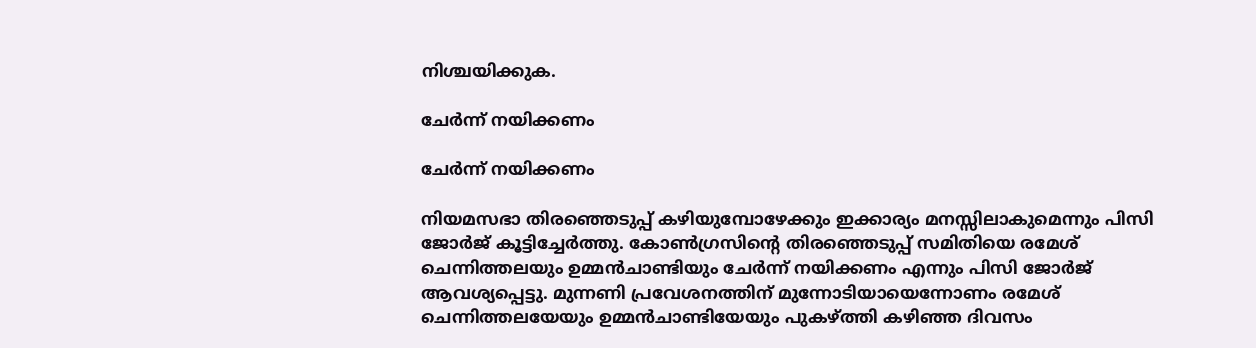നിശ്ചയിക്കുക.

ചേര്‍ന്ന് നയിക്കണം

ചേര്‍ന്ന് നയിക്കണം

നിയമസഭാ തിരഞ്ഞെടുപ്പ് കഴിയുമ്പോഴേക്കും ഇക്കാര്യം മനസ്സിലാകുമെന്നും പിസി ജോര്‍ജ് കൂട്ടിച്ചേര്‍ത്തു. കോണ്‍ഗ്രസിന്റെ തിരഞ്ഞെടുപ്പ് സമിതിയെ രമേശ് ചെന്നിത്തലയും ഉമ്മന്‍ചാണ്ടിയും ചേര്‍ന്ന് നയിക്കണം എന്നും പിസി ജോര്‍ജ് ആവശ്യപ്പെട്ടു. മുന്നണി പ്രവേശനത്തിന് മുന്നോടിയായെന്നോണം രമേശ് ചെന്നിത്തലയേയും ഉമ്മന്‍ചാണ്ടിയേയും പുകഴ്ത്തി കഴിഞ്ഞ ദിവസം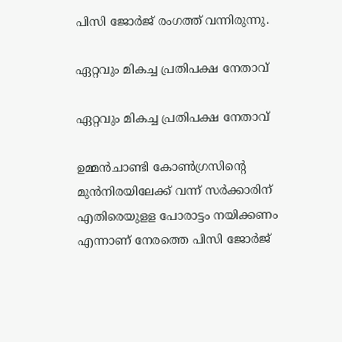പിസി ജോര്‍ജ് രംഗത്ത് വന്നിരുന്നു.

ഏറ്റവും മികച്ച പ്രതിപക്ഷ നേതാവ്

ഏറ്റവും മികച്ച പ്രതിപക്ഷ നേതാവ്

ഉമ്മന്‍ചാണ്ടി കോണ്‍ഗ്രസിന്റെ മുന്‍നിരയിലേക്ക് വന്ന് സര്‍ക്കാരിന് എതിരെയുളള പോരാട്ടം നയിക്കണം എന്നാണ് നേരത്തെ പിസി ജോര്‍ജ്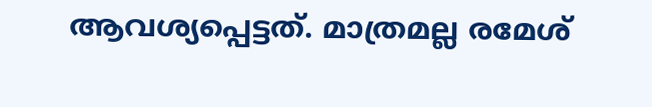ആവശ്യപ്പെട്ടത്. മാത്രമല്ല രമേശ്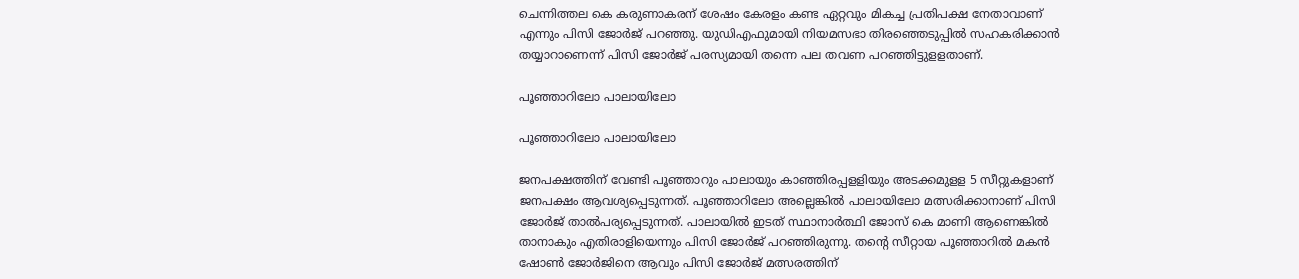ചെന്നിത്തല കെ കരുണാകരന് ശേഷം കേരളം കണ്ട ഏറ്റവും മികച്ച പ്രതിപക്ഷ നേതാവാണ് എന്നും പിസി ജോര്‍ജ് പറഞ്ഞു. യുഡിഎഫുമായി നിയമസഭാ തിരഞ്ഞെടുപ്പില്‍ സഹകരിക്കാന്‍ തയ്യാറാണെന്ന് പിസി ജോര്‍ജ് പരസ്യമായി തന്നെ പല തവണ പറഞ്ഞിട്ടുളളതാണ്.

പൂഞ്ഞാറിലോ പാലായിലോ

പൂഞ്ഞാറിലോ പാലായിലോ

ജനപക്ഷത്തിന് വേണ്ടി പൂഞ്ഞാറും പാലായും കാഞ്ഞിരപ്പളളിയും അടക്കമുളള 5 സീറ്റുകളാണ് ജനപക്ഷം ആവശ്യപ്പെടുന്നത്. പൂഞ്ഞാറിലോ അല്ലെങ്കില്‍ പാലായിലോ മത്സരിക്കാനാണ് പിസി ജോര്‍ജ് താല്‍പര്യപ്പെടുന്നത്. പാലായില്‍ ഇടത് സ്ഥാനാര്‍ത്ഥി ജോസ് കെ മാണി ആണെങ്കില്‍ താനാകും എതിരാളിയെന്നും പിസി ജോര്‍ജ് പറഞ്ഞിരുന്നു. തന്റെ സീറ്റായ പൂഞ്ഞാറില്‍ മകന്‍ ഷോണ്‍ ജോര്‍ജിനെ ആവും പിസി ജോര്‍ജ് മത്സരത്തിന്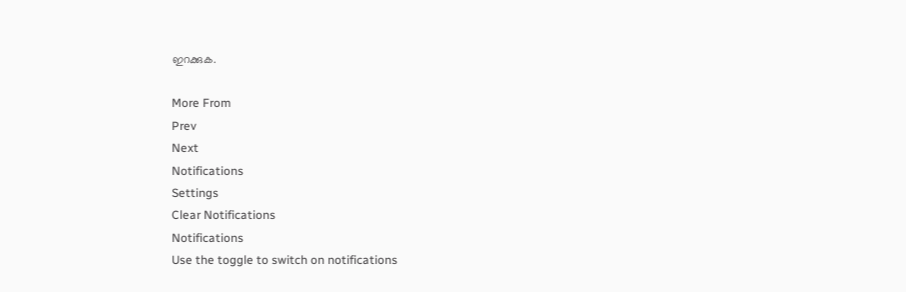ഇറക്കുക.

More From
Prev
Next
Notifications
Settings
Clear Notifications
Notifications
Use the toggle to switch on notifications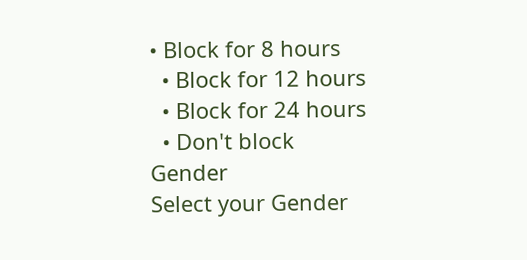• Block for 8 hours
  • Block for 12 hours
  • Block for 24 hours
  • Don't block
Gender
Select your Gender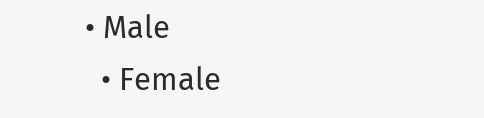• Male
  • Female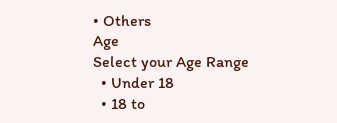• Others
Age
Select your Age Range
  • Under 18
  • 18 to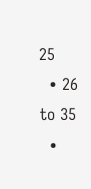25
  • 26 to 35
  •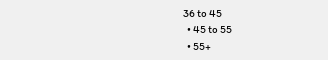36 to 45
  • 45 to 55
  • 55+